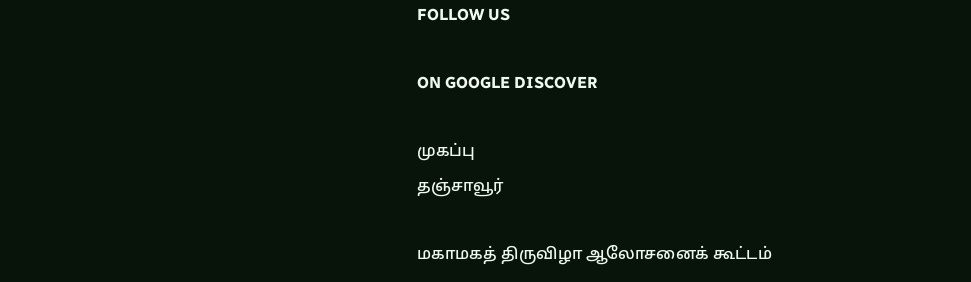FOLLOW US

ON GOOGLE DISCOVER

முகப்பு
தஞ்சாவூர்

மகாமகத் திருவிழா ஆலோசனைக் கூட்டம்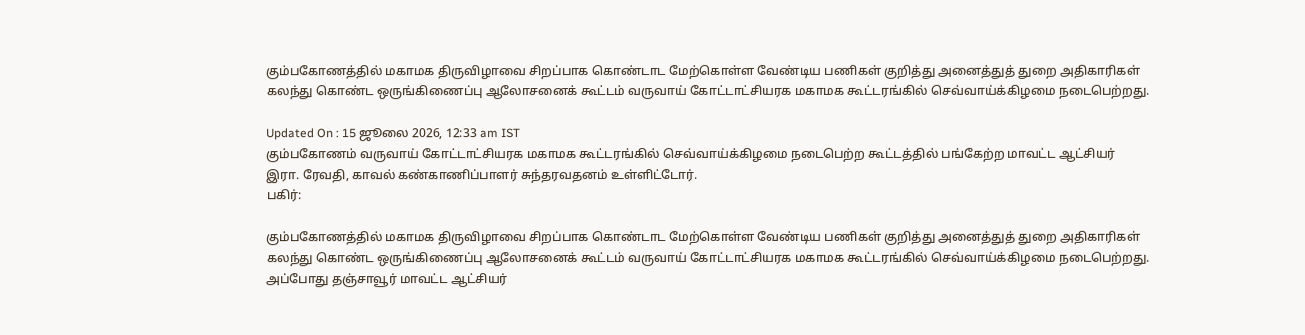கும்பகோணத்தில் மகாமக திருவிழாவை சிறப்பாக கொண்டாட மேற்கொள்ள வேண்டிய பணிகள் குறித்து அனைத்துத் துறை அதிகாரிகள் கலந்து கொண்ட ஒருங்கிணைப்பு ஆலோசனைக் கூட்டம் வருவாய் கோட்டாட்சியரக மகாமக கூட்டரங்கில் செவ்வாய்க்கிழமை நடைபெற்றது.

Updated On : 15 ஜூலை 2026, 12:33 am IST
கும்பகோணம் வருவாய் கோட்டாட்சியரக மகாமக கூட்டரங்கில் செவ்வாய்க்கிழமை நடைபெற்ற கூட்டத்தில் பங்கேற்ற மாவட்ட ஆட்சியர் இரா. ரேவதி, காவல் கண்காணிப்பாளர் சுந்தரவதனம் உள்ளிட்டோர்.
பகிர்:

கும்பகோணத்தில் மகாமக திருவிழாவை சிறப்பாக கொண்டாட மேற்கொள்ள வேண்டிய பணிகள் குறித்து அனைத்துத் துறை அதிகாரிகள் கலந்து கொண்ட ஒருங்கிணைப்பு ஆலோசனைக் கூட்டம் வருவாய் கோட்டாட்சியரக மகாமக கூட்டரங்கில் செவ்வாய்க்கிழமை நடைபெற்றது. அப்போது தஞ்சாவூர் மாவட்ட ஆட்சியர்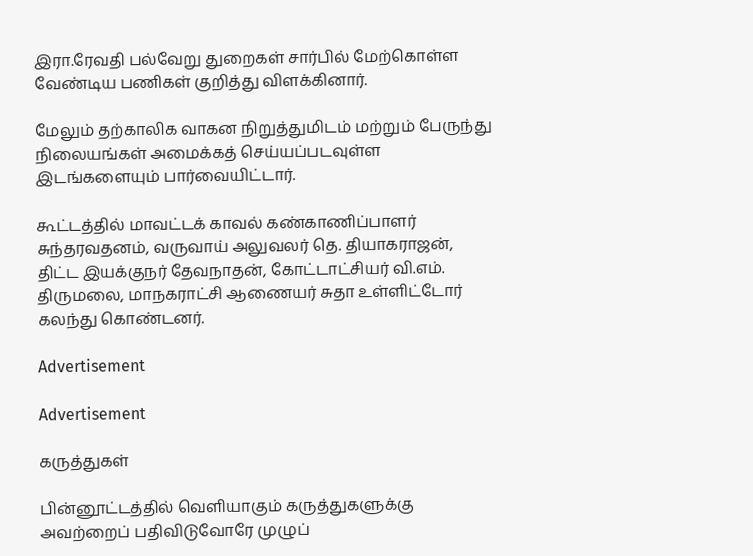இரா.ரேவதி பல்வேறு துறைகள் சார்பில் மேற்கொள்ள வேண்டிய பணிகள் குறித்து விளக்கினார்.

மேலும் தற்காலிக வாகன நிறுத்துமிடம் மற்றும் பேருந்து நிலையங்கள் அமைக்கத் செய்யப்படவுள்ள இடங்களையும் பார்வையிட்டார்.

கூட்டத்தில் மாவட்டக் காவல் கண்காணிப்பாளர் சுந்தரவதனம், வருவாய் அலுவலர் தெ. தியாகராஜன், திட்ட இயக்குநர் தேவநாதன், கோட்டாட்சியர் வி.எம். திருமலை, மாநகராட்சி ஆணையர் சுதா உள்ளிட்டோர் கலந்து கொண்டனர்.

Advertisement

Advertisement

கருத்துகள்

பின்னூட்டத்தில் வெளியாகும் கருத்துகளுக்கு அவற்றைப் பதிவிடுவோரே முழுப்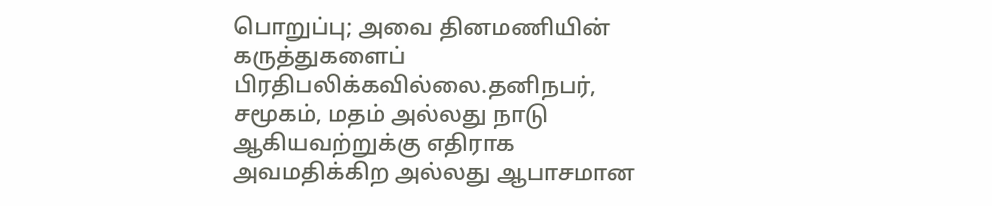பொறுப்பு; அவை தினமணியின் கருத்துகளைப் பிரதிபலிக்கவில்லை.தனிநபர், சமூகம், மதம் அல்லது நாடு ஆகியவற்றுக்கு எதிராக அவமதிக்கிற அல்லது ஆபாசமான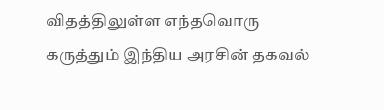விதத்திலுள்ள எந்தவொரு கருத்தும் இந்திய அரசின் தகவல்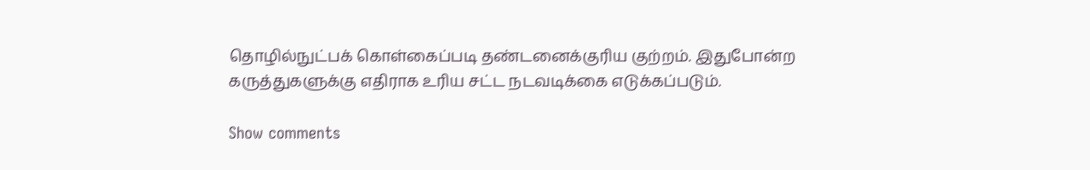தொழில்நுட்பக் கொள்கைப்படி தண்டனைக்குரிய குற்றம். இதுபோன்ற கருத்துகளுக்கு எதிராக உரிய சட்ட நடவடிக்கை எடுக்கப்படும்.

Show comments